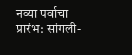नव्या पर्वाचा प्रारंभ: सांगली-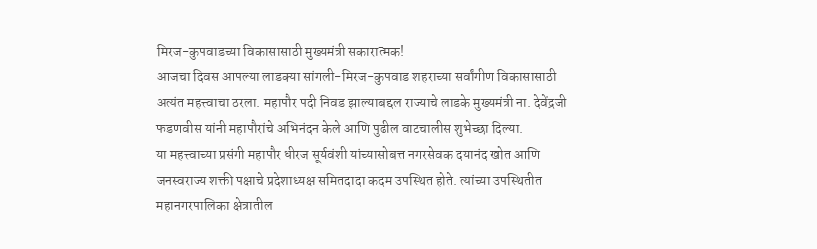मिरज-कुपवाडच्या विकासासाठी मुख्यमंत्री सकारात्मक!
आजचा दिवस आपल्या लाडक्या सांगली-मिरज-कुपवाड शहराच्या सर्वांगीण विकासासाठी अत्यंत महत्त्वाचा ठरला. महापौर पदी निवड झाल्याबद्दल राज्याचे लाडके मुख्यमंत्री ना. देवेंद्रजी फडणवीस यांनी महापौरांचे अभिनंदन केले आणि पुढील वाटचालीस शुभेच्छा दिल्या.
या महत्त्वाच्या प्रसंगी महापौर धीरज सूर्यवंशी यांच्यासोबत्त नगरसेवक दयानंद खोत आणि जनस्वराज्य शक्ती पक्षाचे प्रदेशाध्यक्ष समितदादा कदम उपस्थित होते. त्यांच्या उपस्थितीत महानगरपालिका क्षेत्रातील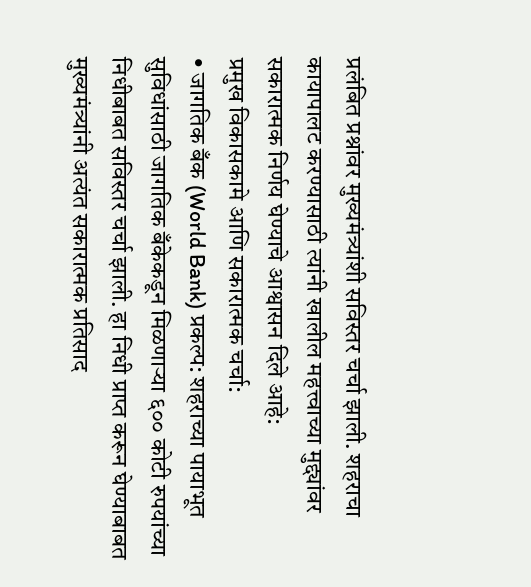प्रलंबित प्रश्नांवर मुख्यमंत्र्यांशी सविस्तर चर्चा झाली. शहराचा कायापालट करण्यासाठी त्यांनी खालील महत्त्वाच्या मुद्द्यांवर सकारात्मक निर्णय घेण्याचे आश्वासन दिले आहे:
प्रमुख विकासकामे आणि सकारात्मक चर्चा:
• जागतिक बँक (World Bank) प्रकल्प: शहराच्या पायाभूत सुविधांसाठी जागतिक बँकेकडून मिळणाऱ्या ६०० कोटी रुपयांच्या निधीबाबत सविस्तर चर्चा झाली. हा निधी प्राप्त करून घेण्याबाबत मुख्यमंत्र्यांनी अत्यंत सकारात्मक प्रतिसाद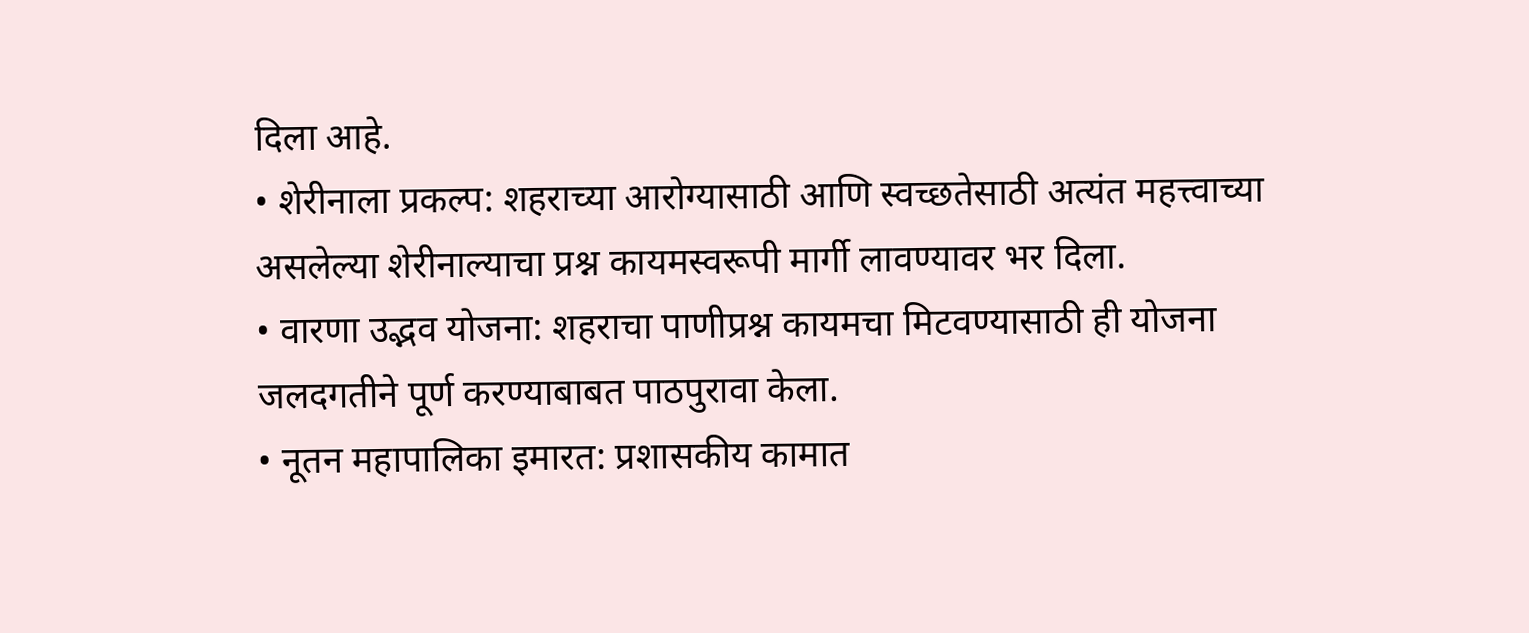दिला आहे.
• शेरीनाला प्रकल्प: शहराच्या आरोग्यासाठी आणि स्वच्छतेसाठी अत्यंत महत्त्वाच्या असलेल्या शेरीनाल्याचा प्रश्न कायमस्वरूपी मार्गी लावण्यावर भर दिला.
• वारणा उद्भव योजना: शहराचा पाणीप्रश्न कायमचा मिटवण्यासाठी ही योजना जलदगतीने पूर्ण करण्याबाबत पाठपुरावा केला.
• नूतन महापालिका इमारत: प्रशासकीय कामात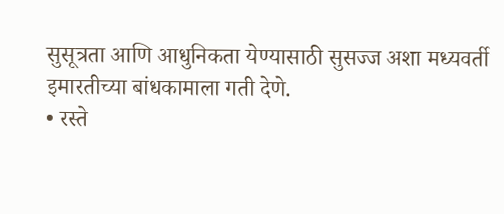सुसूत्रता आणि आधुनिकता येण्यासाठी सुसज्ज अशा मध्यवर्ती इमारतीच्या बांधकामाला गती देणे.
• रस्ते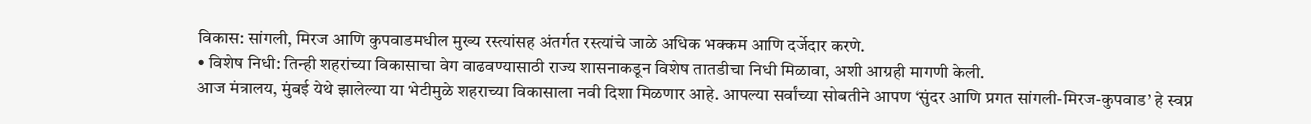विकास: सांगली, मिरज आणि कुपवाडमधील मुख्य रस्त्यांसह अंतर्गत रस्त्यांचे जाळे अधिक भक्कम आणि दर्जेदार करणे.
• विशेष निधी: तिन्ही शहरांच्या विकासाचा वेग वाढवण्यासाठी राज्य शासनाकडून विशेष तातडीचा निधी मिळावा, अशी आग्रही मागणी केली.
आज मंत्रालय, मुंबई येथे झालेल्या या भेटीमुळे शहराच्या विकासाला नवी दिशा मिळणार आहे. आपल्या सर्वांच्या सोबतीने आपण ‘सुंदर आणि प्रगत सांगली-मिरज-कुपवाड’ हे स्वप्न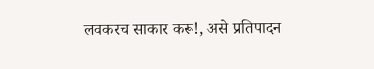लवकरच साकार करू!, असे प्रतिपादन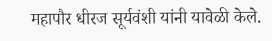महापौर धीरज सूर्यवंशी यांनी यावेळी केले.